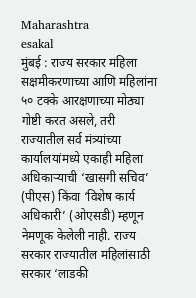Maharashtra
esakal
मुंबई : राज्य सरकार महिला सक्षमीकरणाच्या आणि महिलांना ५० टक्के आरक्षणाच्या मोठ्या गोष्टी करत असले, तरी राज्यातील सर्व मंत्र्यांच्या कार्यालयांमध्ये एकाही महिला अधिकाऱ्याची ‘खासगी सचिव’ (पीएस) किंवा ‘विशेष कार्य अधिकारी’ (ओएसडी) म्हणून नेमणूक केलेली नाही. राज्य सरकार राज्यातील महिलांसाठी सरकार ‘लाडकी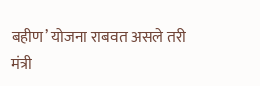बहीण’ योजना राबवत असले तरी मंत्री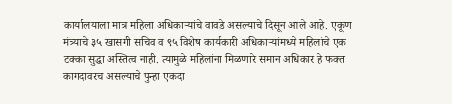कार्यालयाला मात्र महिला अधिकाऱ्यांचे वावडे असल्याचे दिसून आले आहे. एकूण मंत्र्याचे ३५ खासगी सचिव व ९५ विशेष कार्यकारी अधिकाऱ्यांमध्ये महिलांचे एक टक्का सुद्धा अस्तित्व नाही. त्यामुळे महिलांना मिळणारे समान अधिकार हे फक्त कागदावरच असल्याचे पुन्हा एकदा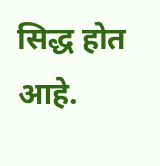सिद्ध होत आहे.